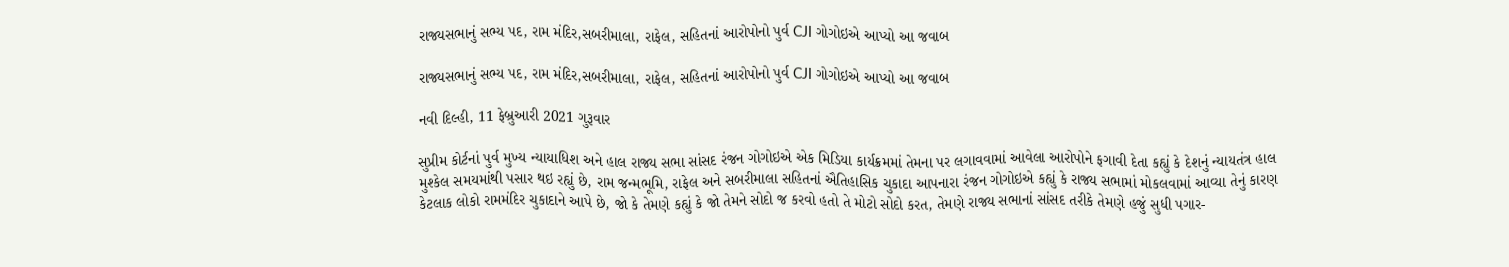રાજ્યસભાનું સભ્ય પદ, રામ મંદિર,સબરીમાલા, રાફેલ, સહિતનાં આરોપોનો પુર્વ CJI ગોગોઇએ આપ્યો આ જવાબ

રાજ્યસભાનું સભ્ય પદ, રામ મંદિર,સબરીમાલા, રાફેલ, સહિતનાં આરોપોનો પુર્વ CJI ગોગોઇએ આપ્યો આ જવાબ

નવી દિલ્હી, 11 ફેબ્રુઆરી 2021 ગુરૂવાર

સુપ્રીમ કોર્ટનાં પુર્વ મુખ્ય ન્યાયાધિશ અને હાલ રાજ્ય સભા સાંસદ રંજન ગોગોઇએ એક મિડિયા કાર્યક્રમમાં તેમના પર લગાવવામાં આવેલા આરોપોને ફગાવી દેતા કહ્યું કે દેશનું ન્યાયતંત્ર હાલ મુશ્કેલ સમયમાંથી પસાર થઇ રહ્યું છે, રામ જન્મભૂમિ, રાફેલ અને સબરીમાલા સહિતનાં ઐતિહાસિક ચુકાદા આપનારા રંજન ગોગોઇએ કહ્યું કે રાજ્ય સભામાં મોકલવામાં આવ્યા તેનું કારણ કેટલાક લોકો રામમંદિર ચુકાદાને આપે છે, જો કે તેમણે કહ્યું કે જો તેમને સોદો જ કરવો હતો તે મોટો સોદો કરત, તેમણે રાજ્ય સભાનાં સાંસદ તરીકે તેમણે હજું સુધી પગાર-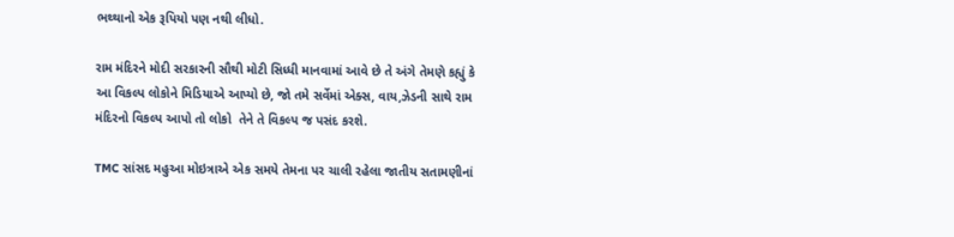ભથ્થાનો એક રૂપિયો પણ નથી લીધો.

રામ મંદિરને મોદી સરકારની સૌથી મોટી સિધ્ધી માનવામાં આવે છે તે અંગે તેમણે કહ્યું કે આ વિકલ્પ લોકોને મિડિયાએ આપ્યો છે, જો તમે સર્વેમાં એક્સ, વાય,ઝેડની સાથે રામ મંદિરનો વિકલ્પ આપો તો લોકો  તેને તે વિકલ્પ જ પસંદ કરશે.

TMC સાંસદ મહુઆ મોઇત્રાએ એક સમયે તેમના પર ચાલી રહેલા જાતીય સતામણીનાં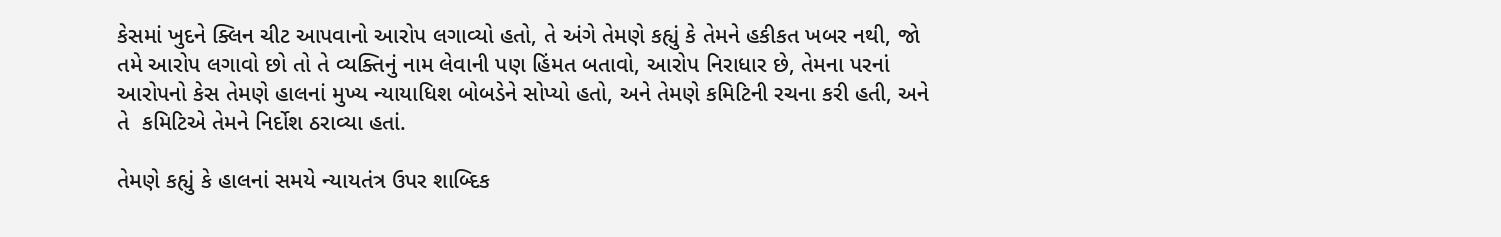કેસમાં ખુદને ક્લિન ચીટ આપવાનો આરોપ લગાવ્યો હતો, તે અંગે તેમણે કહ્યું કે તેમને હકીકત ખબર નથી, જો તમે આરોપ લગાવો છો તો તે વ્યક્તિનું નામ લેવાની પણ હિંમત બતાવો, આરોપ નિરાધાર છે, તેમના પરનાં આરોપનો કેસ તેમણે હાલનાં મુખ્ય ન્યાયાધિશ બોબડેને સોપ્યો હતો, અને તેમણે કમિટિની રચના કરી હતી, અને તે  કમિટિએ તેમને નિર્દોશ ઠરાવ્યા હતાં.

તેમણે કહ્યું કે હાલનાં સમયે ન્યાયતંત્ર ઉપર શાબ્દિક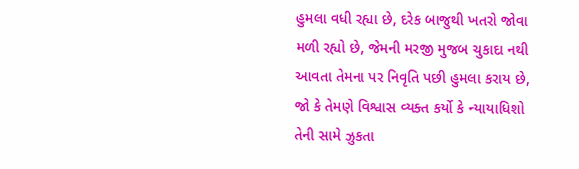હુમલા વધી રહ્યા છે, દરેક બાજુથી ખતરો જોવા મળી રહ્યો છે, જેમની મરજી મુજબ ચુકાદા નથી આવતા તેમના પર નિવૃતિ પછી હુમલા કરાય છે, જો કે તેમણે વિશ્વાસ વ્યક્ત કર્યો કે ન્યાયાધિશો તેની સામે ઝુકતા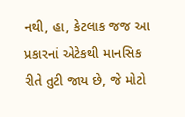નથી, હા, કેટલાક જજ આ પ્રકારનાં એટેકથી માનસિક રીતે તુટી જાય છે, જે મોટો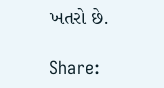ખતરો છે.

Share: